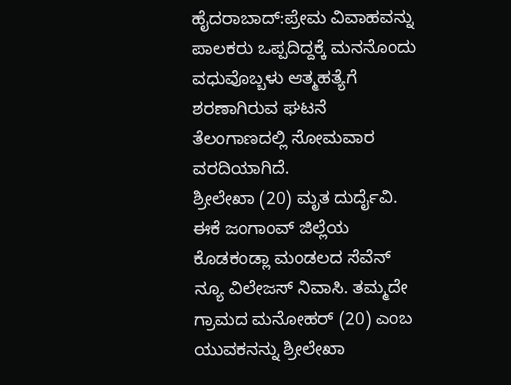ಹೈದರಾಬಾದ್:ಪ್ರೇಮ ವಿವಾಹವನ್ನು ಪಾಲಕರು ಒಪ್ಪದಿದ್ದಕ್ಕೆ ಮನನೊಂದು ವಧುವೊಬ್ಬಳು ಆತ್ಮಹತ್ಯೆಗೆ ಶರಣಾಗಿರುವ ಘಟನೆ ತೆಲಂಗಾಣದಲ್ಲಿ ಸೋಮವಾರ ವರದಿಯಾಗಿದೆ.
ಶ್ರೀಲೇಖಾ (20) ಮೃತ ದುರ್ದೈವಿ. ಈಕೆ ಜಂಗಾಂವ್ ಜಿಲ್ಲೆಯ ಕೊಡಕಂಡ್ಲಾ ಮಂಡಲದ ಸೆವೆನ್ ನ್ಯೂ ವಿಲೇಜಸ್ ನಿವಾಸಿ. ತಮ್ಮದೇ ಗ್ರಾಮದ ಮನೋಹರ್ (20) ಎಂಬ ಯುವಕನನ್ನು ಶ್ರೀಲೇಖಾ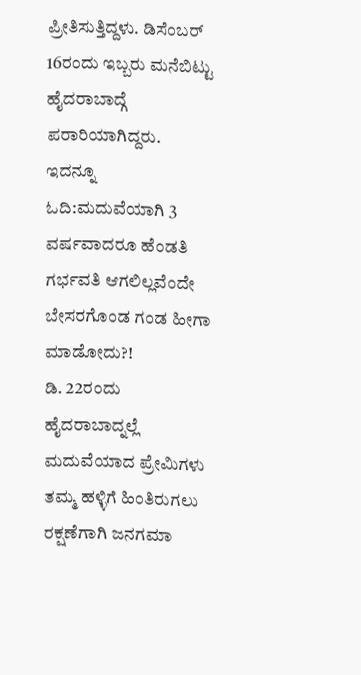ಪ್ರೀತಿಸುತ್ತಿದ್ದಳು. ಡಿಸೆಂಬರ್ 16ರಂದು ಇಬ್ಬರು ಮನೆಬಿಟ್ಟು ಹೈದರಾಬಾದ್ಗೆ ಪರಾರಿಯಾಗಿದ್ದರು.
ಇದನ್ನೂ ಓದಿ:ಮದುವೆಯಾಗಿ 3 ವರ್ಷವಾದರೂ ಹೆಂಡತಿ ಗರ್ಭವತಿ ಆಗಲಿಲ್ಲವೆಂದೇ ಬೇಸರಗೊಂಡ ಗಂಡ ಹೀಗಾ ಮಾಡೋದು?!
ಡಿ. 22ರಂದು ಹೈದರಾಬಾದ್ನಲ್ಲೆ ಮದುವೆಯಾದ ಪ್ರೇಮಿಗಳು ತಮ್ಮ ಹಳ್ಳಿಗೆ ಹಿಂತಿರುಗಲು ರಕ್ಷಣೆಗಾಗಿ ಜನಗಮಾ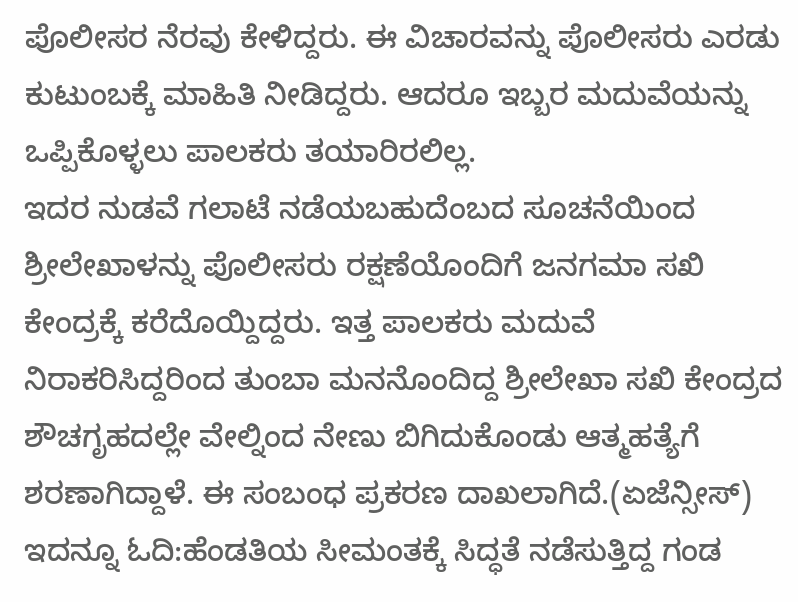ಪೊಲೀಸರ ನೆರವು ಕೇಳಿದ್ದರು. ಈ ವಿಚಾರವನ್ನು ಪೊಲೀಸರು ಎರಡು ಕುಟುಂಬಕ್ಕೆ ಮಾಹಿತಿ ನೀಡಿದ್ದರು. ಆದರೂ ಇಬ್ಬರ ಮದುವೆಯನ್ನು ಒಪ್ಪಿಕೊಳ್ಳಲು ಪಾಲಕರು ತಯಾರಿರಲಿಲ್ಲ.
ಇದರ ನುಡವೆ ಗಲಾಟೆ ನಡೆಯಬಹುದೆಂಬದ ಸೂಚನೆಯಿಂದ ಶ್ರೀಲೇಖಾಳನ್ನು ಪೊಲೀಸರು ರಕ್ಷಣೆಯೊಂದಿಗೆ ಜನಗಮಾ ಸಖಿ ಕೇಂದ್ರಕ್ಕೆ ಕರೆದೊಯ್ದಿದ್ದರು. ಇತ್ತ ಪಾಲಕರು ಮದುವೆ ನಿರಾಕರಿಸಿದ್ದರಿಂದ ತುಂಬಾ ಮನನೊಂದಿದ್ದ ಶ್ರೀಲೇಖಾ ಸಖಿ ಕೇಂದ್ರದ ಶೌಚಗೃಹದಲ್ಲೇ ವೇಲ್ನಿಂದ ನೇಣು ಬಿಗಿದುಕೊಂಡು ಆತ್ಮಹತ್ಯೆಗೆ ಶರಣಾಗಿದ್ದಾಳೆ. ಈ ಸಂಬಂಧ ಪ್ರಕರಣ ದಾಖಲಾಗಿದೆ.(ಏಜೆನ್ಸೀಸ್)
ಇದನ್ನೂ ಓದಿ:ಹೆಂಡತಿಯ ಸೀಮಂತಕ್ಕೆ ಸಿದ್ಧತೆ ನಡೆಸುತ್ತಿದ್ದ ಗಂಡ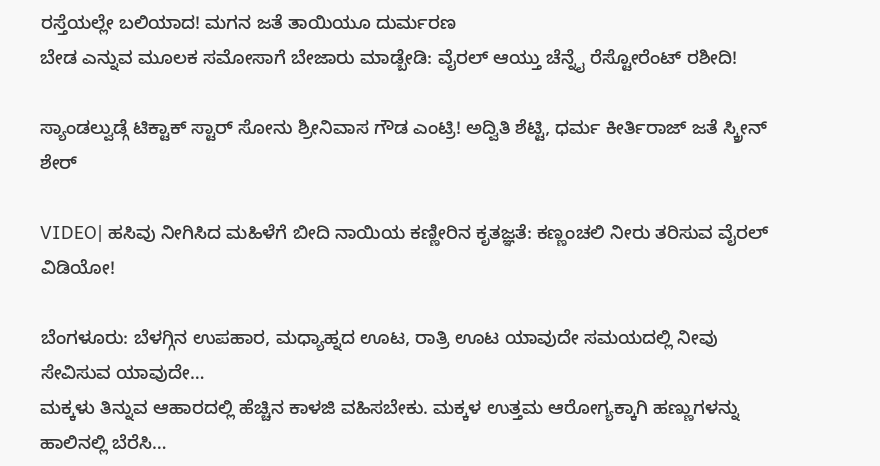ರಸ್ತೆಯಲ್ಲೇ ಬಲಿಯಾದ! ಮಗನ ಜತೆ ತಾಯಿಯೂ ದುರ್ಮರಣ
ಬೇಡ ಎನ್ನುವ ಮೂಲಕ ಸಮೋಸಾಗೆ ಬೇಜಾರು ಮಾಡ್ಬೇಡಿ: ವೈರಲ್ ಆಯ್ತು ಚೆನ್ನೈ ರೆಸ್ಟೋರೆಂಟ್ ರಶೀದಿ!

ಸ್ಯಾಂಡಲ್ವುಡ್ಗೆ ಟಿಕ್ಟಾಕ್ ಸ್ಟಾರ್ ಸೋನು ಶ್ರೀನಿವಾಸ ಗೌಡ ಎಂಟ್ರಿ! ಅದ್ವಿತಿ ಶೆಟ್ಟಿ, ಧರ್ಮ ಕೀರ್ತಿರಾಜ್ ಜತೆ ಸ್ಕ್ರೀನ್ ಶೇರ್

VIDEO| ಹಸಿವು ನೀಗಿಸಿದ ಮಹಿಳೆಗೆ ಬೀದಿ ನಾಯಿಯ ಕಣ್ಣೀರಿನ ಕೃತಜ್ಞತೆ: ಕಣ್ಣಂಚಲಿ ನೀರು ತರಿಸುವ ವೈರಲ್ ವಿಡಿಯೋ!

ಬೆಂಗಳೂರು: ಬೆಳಗ್ಗಿನ ಉಪಹಾರ, ಮಧ್ಯಾಹ್ನದ ಊಟ, ರಾತ್ರಿ ಊಟ ಯಾವುದೇ ಸಮಯದಲ್ಲಿ ನೀವು ಸೇವಿಸುವ ಯಾವುದೇ…
ಮಕ್ಕಳು ತಿನ್ನುವ ಆಹಾರದಲ್ಲಿ ಹೆಚ್ಚಿನ ಕಾಳಜಿ ವಹಿಸಬೇಕು. ಮಕ್ಕಳ ಉತ್ತಮ ಆರೋಗ್ಯಕ್ಕಾಗಿ ಹಣ್ಣುಗಳನ್ನು ಹಾಲಿನಲ್ಲಿ ಬೆರೆಸಿ…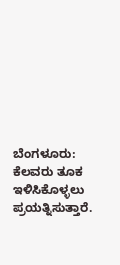ಬೆಂಗಳೂರು: ಕೆಲವರು ತೂಕ ಇಳಿಸಿಕೊಳ್ಳಲು ಪ್ರಯತ್ನಿಸುತ್ತಾರೆ.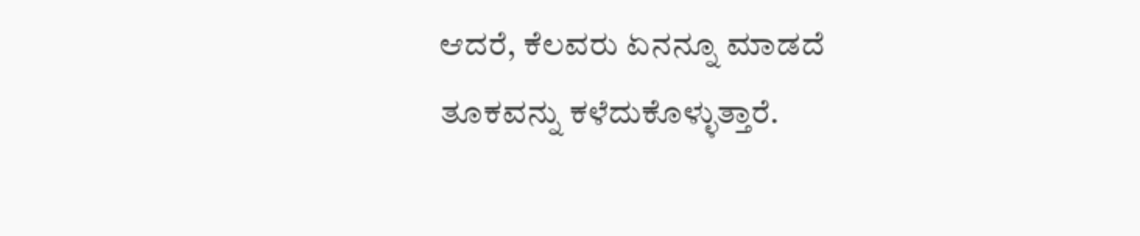ಆದರೆ, ಕೆಲವರು ಏನನ್ನೂ ಮಾಡದೆ ತೂಕವನ್ನು ಕಳೆದುಕೊಳ್ಳುತ್ತಾರೆ.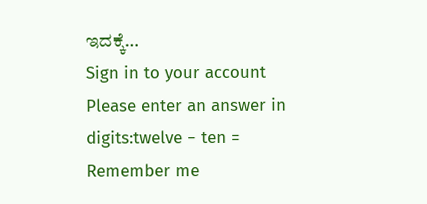ಇದಕ್ಕೆ…
Sign in to your account
Please enter an answer in digits:twelve − ten =
Remember me